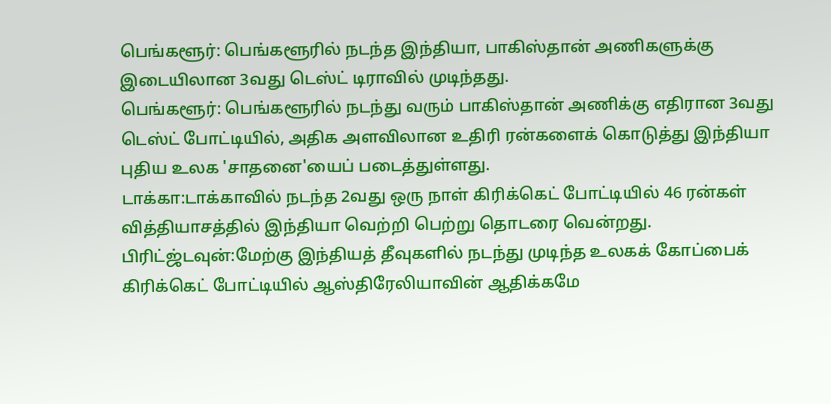பெங்களூர்: பெங்களூரில் நடந்த இந்தியா, பாகிஸ்தான் அணிகளுக்கு இடையிலான 3வது டெஸ்ட் டிராவில் முடிந்தது.
பெங்களூர்: பெங்களூரில் நடந்து வரும் பாகிஸ்தான் அணிக்கு எதிரான 3வது டெஸ்ட் போட்டியில், அதிக அளவிலான உதிரி ரன்களைக் கொடுத்து இந்தியா புதிய உலக 'சாதனை'யைப் படைத்துள்ளது.
டாக்கா:டாக்காவில் நடந்த 2வது ஒரு நாள் கிரிக்கெட் போட்டியில் 46 ரன்கள் வித்தியாசத்தில் இந்தியா வெற்றி பெற்று தொடரை வென்றது.
பிரிட்ஜ்டவுன்:மேற்கு இந்தியத் தீவுகளில் நடந்து முடிந்த உலகக் கோப்பைக் கிரிக்கெட் போட்டியில் ஆஸ்திரேலியாவின் ஆதிக்கமே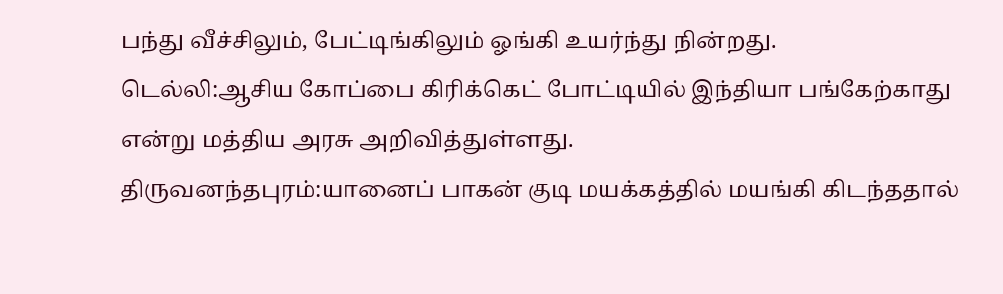பந்து வீச்சிலும், பேட்டிங்கிலும் ஓங்கி உயர்ந்து நின்றது.
டெல்லி:ஆசிய கோப்பை கிரிக்கெட் போட்டியில் இந்தியா பங்கேற்காது என்று மத்திய அரசு அறிவித்துள்ளது.
திருவனந்தபுரம்:யானைப் பாகன் குடி மயக்கத்தில் மயங்கி கிடந்ததால்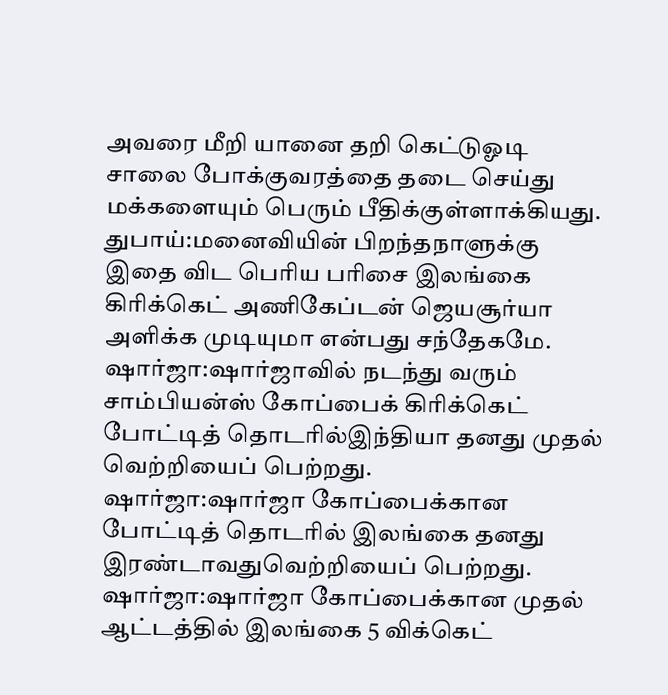அவரை மீறி யானை தறி கெட்டுஓடி சாலை போக்குவரத்தை தடை செய்து மக்களையும் பெரும் பீதிக்குள்ளாக்கியது.
துபாய்:மனைவியின் பிறந்தநாளுக்கு இதை விட பெரிய பரிசை இலங்கை கிரிக்கெட் அணிகேப்டன் ஜெயசூர்யா அளிக்க முடியுமா என்பது சந்தேகமே.
ஷார்ஜா:ஷார்ஜாவில் நடந்து வரும் சாம்பியன்ஸ் கோப்பைக் கிரிக்கெட் போட்டித் தொடரில்இந்தியா தனது முதல் வெற்றியைப் பெற்றது.
ஷார்ஜா:ஷார்ஜா கோப்பைக்கான போட்டித் தொடரில் இலங்கை தனது இரண்டாவதுவெற்றியைப் பெற்றது.
ஷார்ஜா:ஷார்ஜா கோப்பைக்கான முதல் ஆட்டத்தில் இலங்கை 5 விக்கெட்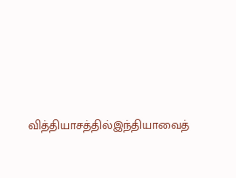வித்தியாசத்தில்இந்தியாவைத்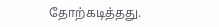தோற்கடித்தது.